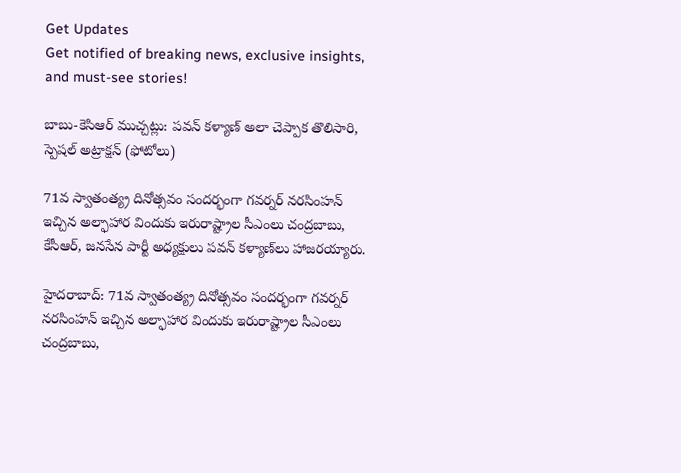Get Updates
Get notified of breaking news, exclusive insights, and must-see stories!

బాబు-కెసిఆర్ ముచ్చట్లు: పవన్ కళ్యాణ్ అలా చెప్పాక తొలిసారి, స్పెషల్ అట్రాక్షన్ (ఫోటోలు)

71వ స్వాతంత్య్ర దినోత్సవం సందర్భంగా గవర్నర్‌ నరసింహన్‌ ఇచ్చిన అల్ఫాహార విందుకు ఇరురాష్ట్రాల సీఎంలు చంద్రబాబు, కేసీఆర్, జనసేన పార్టీ అధ్యక్షులు పవన్‌ కళ్యాణ్‌‌లు హాజరయ్యారు.

హైదరాబాద్: 71వ స్వాతంత్య్ర దినోత్సవం సందర్భంగా గవర్నర్‌ నరసింహన్‌ ఇచ్చిన అల్ఫాహార విందుకు ఇరురాష్ట్రాల సీఎంలు చంద్రబాబు,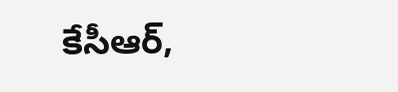కేసీఆర్,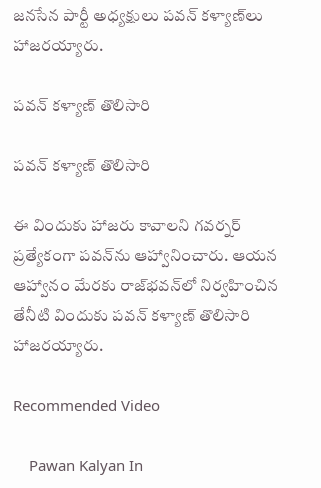జనసేన పార్టీ అధ్యక్షులు పవన్‌ కళ్యాణ్‌‌లు హాజరయ్యారు.

పవన్ కళ్యాణ్ తొలిసారి

పవన్ కళ్యాణ్ తొలిసారి

ఈ విందుకు హాజరు కావాలని గవర్నర్‌ ప్రత్యేకంగా పవన్‌ను ఆహ్వానించారు. ఆయన ఆహ్వానం మేరకు రాజ్‌భవన్‌లో నిర్వహించిన తేనీటి విందుకు పవన్‌ కళ్యాణ్ తొలిసారి హాజరయ్యారు.

Recommended Video

    Pawan Kalyan In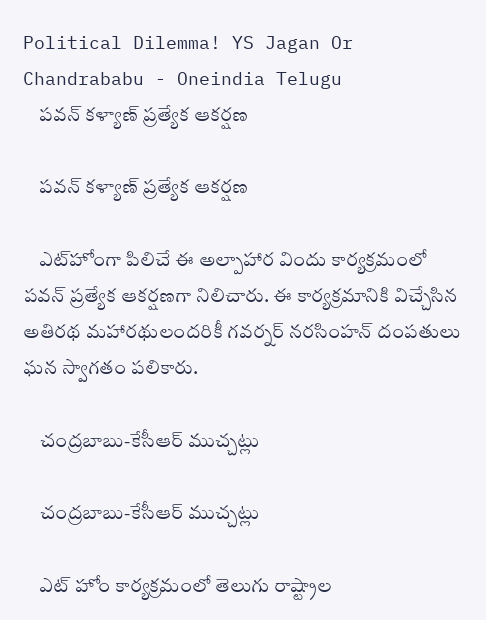Political Dilemma! YS Jagan Or Chandrababu - Oneindia Telugu
    పవన్ కళ్యాణ్ ప్రత్యేక ఆకర్షణ

    పవన్ కళ్యాణ్ ప్రత్యేక ఆకర్షణ

    ఎట్‌హోంగా పిలిచే ఈ అల్పాహార విందు కార్యక్రమంలో పవన్‌ ప్రత్యేక ఆకర్షణగా నిలిచారు. ఈ కార్య‌క్ర‌మానికి విచ్చేసిన అతిర‌థ మ‌హార‌థులంద‌రికీ గ‌వ‌ర్న‌ర్ న‌ర‌సింహ‌న్ దంప‌తులు ఘ‌న స్వాగ‌తం ప‌లికారు.

    చంద్రబాబు-కేసీఆర్ ముచ్చట్లు

    చంద్రబాబు-కేసీఆర్ ముచ్చట్లు

    ఎట్ హోం కార్యక్రమంలో తెలుగు రాష్ట్రాల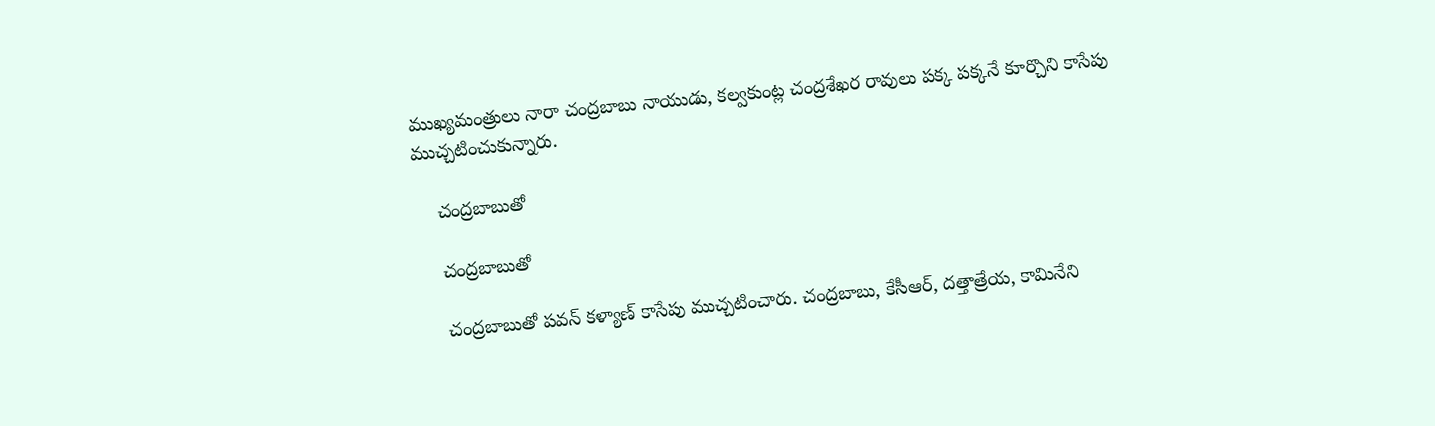ముఖ్యమంత్రులు నారా చంద్రబాబు నాయుడు, కల్వకుంట్ల చంద్రశేఖర రావులు పక్క పక్కనే కూర్చొని కాసేపు ముచ్చటించుకున్నారు.

    చంద్రబాబుతో

    చంద్రబాబుతో

    చంద్రబాబుతో పవన్ కళ్యాణ్ కాసేపు ముచ్చటించారు. చంద్రబాబు, కేసీఆర్, దత్తాత్రేయ, కామినేని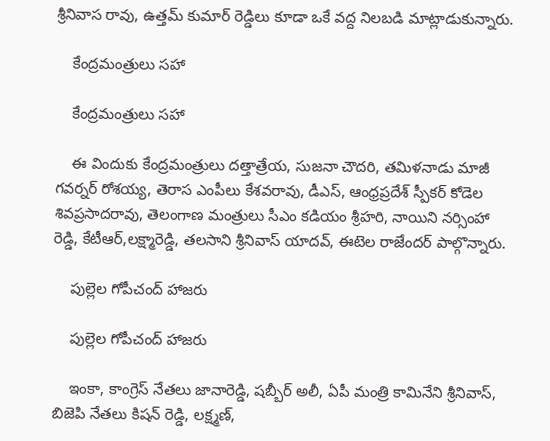శ్రీనివాస రావు, ఉత్తమ్ కుమార్ రెడ్డిలు కూడా ఒకే వద్ద నిలబడి మాట్లాడుకున్నారు.

    కేంద్రమంత్రులు సహా

    కేంద్రమంత్రులు సహా

    ఈ విందుకు కేంద్ర‌మంత్రులు ద‌త్తాత్రేయ‌, సుజ‌నా చౌద‌రి, త‌మిళ‌నాడు మాజీ గ‌వ‌ర్న‌ర్ రోశ‌య్య, తెరాస ఎంపీలు కేశవరావు, డీఎస్‌, ఆంధ్రప్రదేశ్‌ స్పీకర్ కోడెల శివప్రసాదరావు, తెలంగాణ మంత్రులు సీఎం కడియం శ్రీహరి, నాయిని నర్సింహా రెడ్డి, కేటీఆర్‌,ల‌క్ష్మారెడ్డి, త‌ల‌సాని శ్రీ‌నివాస్ యాద‌వ్‌, ఈట‌ెల రాజేంద‌ర్‌ పాల్గొన్నారు.

    పుల్లెల గోపీచంద్ హాజరు

    పుల్లెల గోపీచంద్ హాజరు

    ఇంకా, కాంగ్రెస్ నేత‌లు జానారెడ్డి, ష‌బ్బీర్ అలీ, ఏపీ మంత్రి కామినేని శ్రీ‌నివాస్‌, బిజెపి నేతలు కిషన్ రెడ్డి, లక్ష్మణ్‌,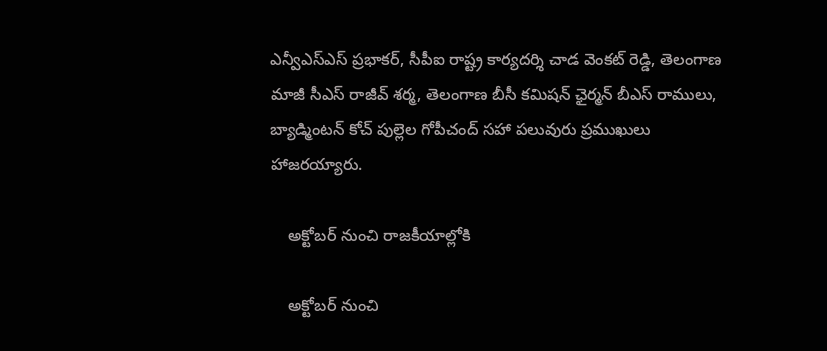ఎన్వీఎస్‌ఎస్‌ ప్రభాకర్‌, సీపీఐ రాష్ట్ర కార్యదర్శి చాడ వెంకట్ రెడ్డి, తెలంగాణ మాజీ సీఎస్‌ రాజీవ్‌ శర్మ, తెలంగాణ బీసీ కమిషన్‌ ఛైర్మన్‌ బీఎస్‌ రాములు, బ్యాడ్మింటన్‌ కోచ్‌ పుల్లెల గోపీచంద్‌ సహా పలువురు ప్రముఖులు హాజరయ్యారు.

    అక్టోబర్ నుంచి రాజకీయాల్లోకి

    అక్టోబర్ నుంచి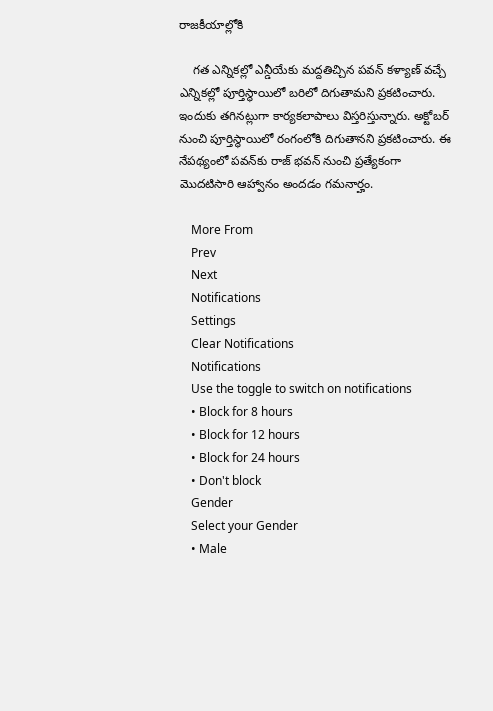రాజకీయాల్లోకి

    గత ఎన్నికల్లో ఎన్డీయేకు మద్దతిచ్చిన పవన్ కళ్యాణ్ వచ్చే ఎన్నికల్లో పూర్తిస్థాయిలో బరిలో దిగుతామని ప్రకటించారు. ఇందుకు తగినట్లుగా కార్యకలాపాలు విస్తరిస్తున్నారు. అక్టోబర్ నుంచి పూర్తిస్థాయిలో రంగంలోకి దిగుతానని ప్రకటించారు. ఈ నేపథ్యంలో పవన్‌కు రాజ్ భవన్ నుంచి ప్రత్యేకంగా మొదటిసారి ఆహ్వానం అందడం గమనార్హం.

    More From
    Prev
    Next
    Notifications
    Settings
    Clear Notifications
    Notifications
    Use the toggle to switch on notifications
    • Block for 8 hours
    • Block for 12 hours
    • Block for 24 hours
    • Don't block
    Gender
    Select your Gender
    • Male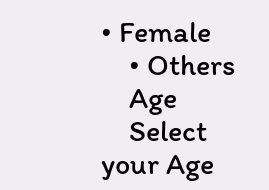• Female
    • Others
    Age
    Select your Age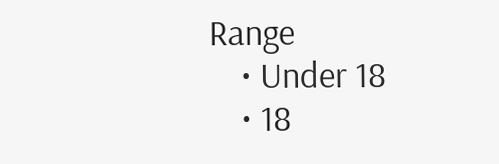Range
    • Under 18
    • 18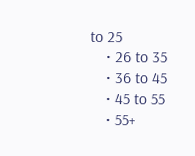to 25
    • 26 to 35
    • 36 to 45
    • 45 to 55
    • 55+